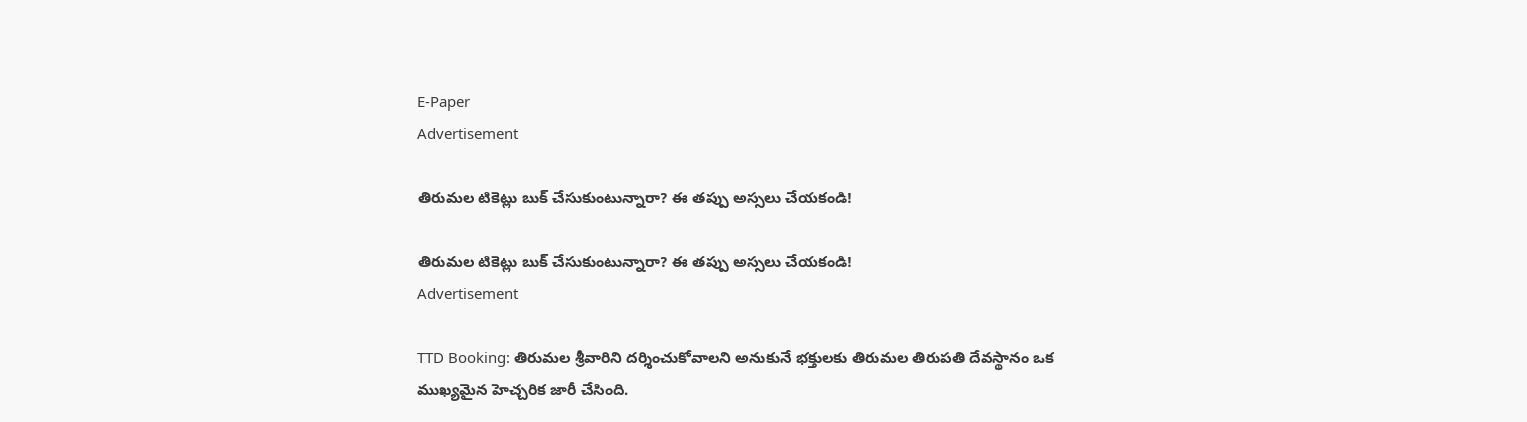E-Paper
Advertisement

తిరుమల టికెట్లు బుక్ చేసుకుంటున్నారా? ఈ తప్పు అస్సలు చేయకండి!

తిరుమల టికెట్లు బుక్ చేసుకుంటున్నారా? ఈ తప్పు అస్సలు చేయకండి!
Advertisement

TTD Booking: తిరుమల శ్రీవారిని దర్శించుకోవాలని అనుకునే భక్తులకు తిరుమల తిరుపతి దేవస్థానం ఒక ముఖ్యమైన హెచ్చరిక జారీ చేసింది.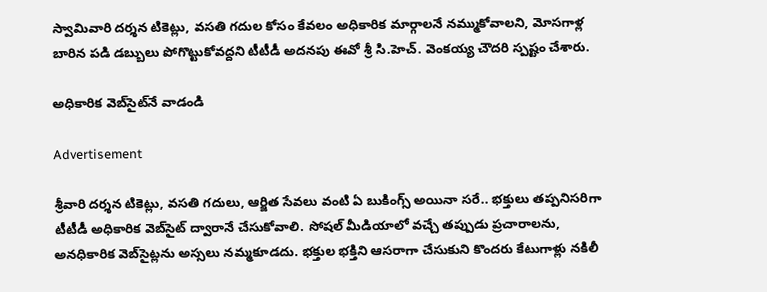స్వామివారి దర్శన టికెట్లు, వసతి గదుల కోసం కేవలం అధికారిక మార్గాలనే నమ్ముకోవాలని, మోసగాళ్ల బారిన పడి డబ్బులు పోగొట్టుకోవద్దని టీటీడీ అదనపు ఈవో శ్రీ సి.హెచ్. వెంకయ్య చౌదరి స్పష్టం చేశారు.

అధికారిక వెబ్‌సైట్‌నే వాడండి

Advertisement

శ్రీవారి దర్శన టికెట్లు, వసతి గదులు, ఆర్జిత సేవలు వంటి ఏ బుకింగ్స్ అయినా సరే.. భక్తులు తప్పనిసరిగా టీటీడీ అధికారిక వెబ్‌సైట్ ద్వారానే చేసుకోవాలి. సోషల్ మీడియాలో వచ్చే తప్పుడు ప్రచారాలను, అనధికారిక వెబ్‌సైట్లను అస్సలు నమ్మకూడదు. భక్తుల భక్తిని ఆసరాగా చేసుకుని కొందరు కేటుగాళ్లు నకిలీ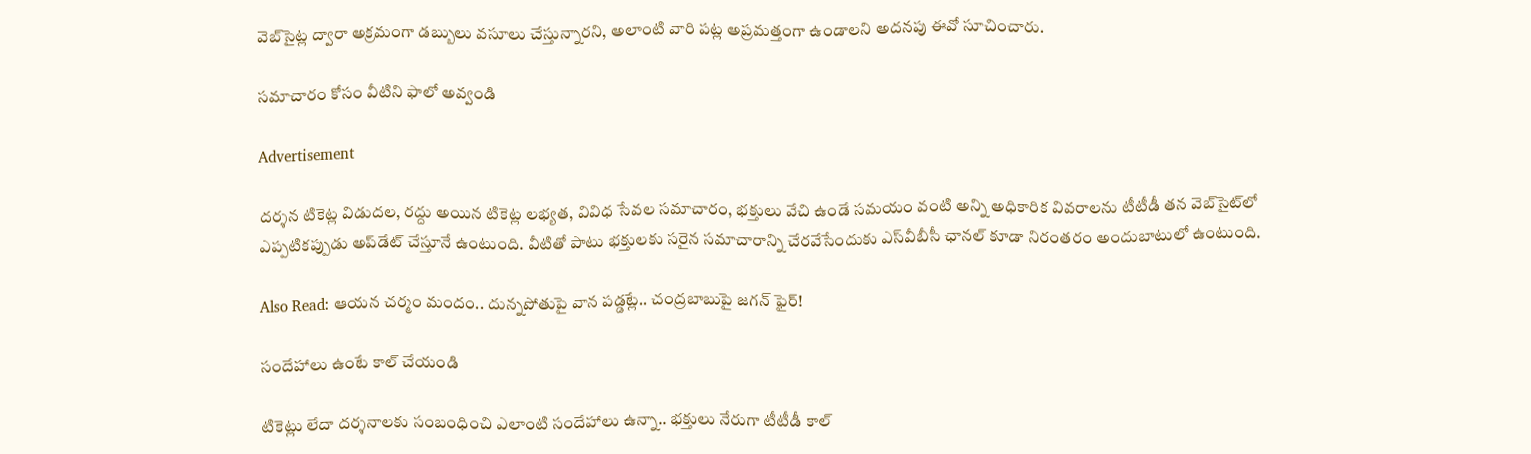వెబ్‌సైట్ల ద్వారా అక్రమంగా డబ్బులు వసూలు చేస్తున్నారని, అలాంటి వారి పట్ల అప్రమత్తంగా ఉండాలని అదనపు ఈవో సూచించారు.

సమాచారం కోసం వీటిని ఫాలో అవ్వండి

Advertisement

దర్శన టికెట్ల విడుదల, రద్దు అయిన టికెట్ల లభ్యత, వివిధ సేవల సమాచారం, భక్తులు వేచి ఉండే సమయం వంటి అన్ని అధికారిక వివరాలను టీటీడీ తన వెబ్‌సైట్‌లో ఎప్పటికప్పుడు అప్‌డేట్ చేస్తూనే ఉంటుంది. వీటితో పాటు భక్తులకు సరైన సమాచారాన్ని చేరవేసేందుకు ఎస్‌వీబీసీ ఛానల్ కూడా నిరంతరం అందుబాటులో ఉంటుంది.

Also Read: ఆయన చర్మం మందం.. దున్నపోతుపై వాన పడ్డట్లే.. చంద్రబాబుపై జగన్ ఫైర్!

సందేహాలు ఉంటే కాల్ చేయండి

టికెట్లు లేదా దర్శనాలకు సంబంధించి ఎలాంటి సందేహాలు ఉన్నా.. భక్తులు నేరుగా టీటీడీ కాల్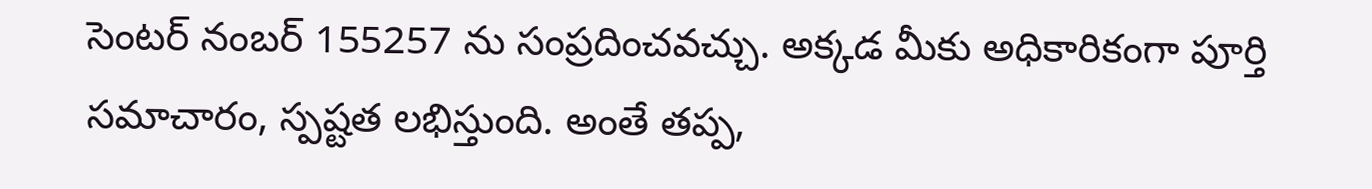సెంటర్ నంబర్ 155257 ను సంప్రదించవచ్చు. అక్కడ మీకు అధికారికంగా పూర్తి సమాచారం, స్పష్టత లభిస్తుంది. అంతే తప్ప,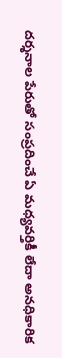దర్శనాల పేరుతో సంప్రదించే ఏ మధ్యవర్తికీ లేదా అనధికారిక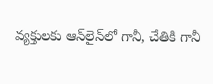వ్యక్తులకు ఆన్‌లైన్‌లో గానీ, చేతికి గానీ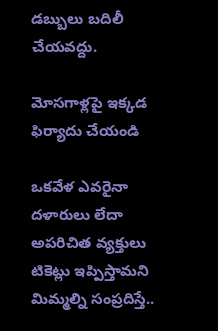డబ్బులు బదిలీ చేయవద్దు.

మోసగాళ్లపై ఇక్కడ ఫిర్యాదు చేయండి

ఒకవేళ ఎవరైనా దళారులు లేదా అపరిచిత వ్యక్తులు టికెట్లు ఇప్పిస్తామని మిమ్మల్ని సంప్రదిస్తే..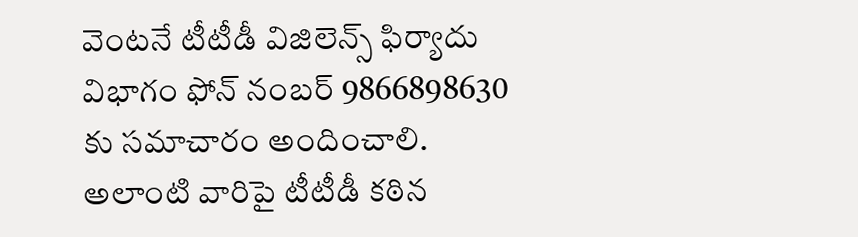వెంటనే టీటీడీ విజిలెన్స్ ఫిర్యాదు విభాగం ఫోన్ నంబర్ 9866898630 కు సమాచారం అందించాలి. అలాంటి వారిపై టీటీడీ కఠిన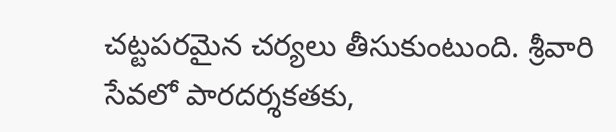చట్టపరమైన చర్యలు తీసుకుంటుంది. శ్రీవారి సేవలో పారదర్శకతకు,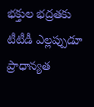భక్తుల భద్రతకు టీటీడీ ఎల్లప్పుడూ ప్రాధాన్యత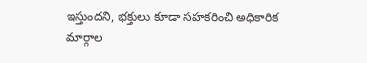ఇస్తుందని, భక్తులు కూడా సహకరించి అధికారిక మార్గాల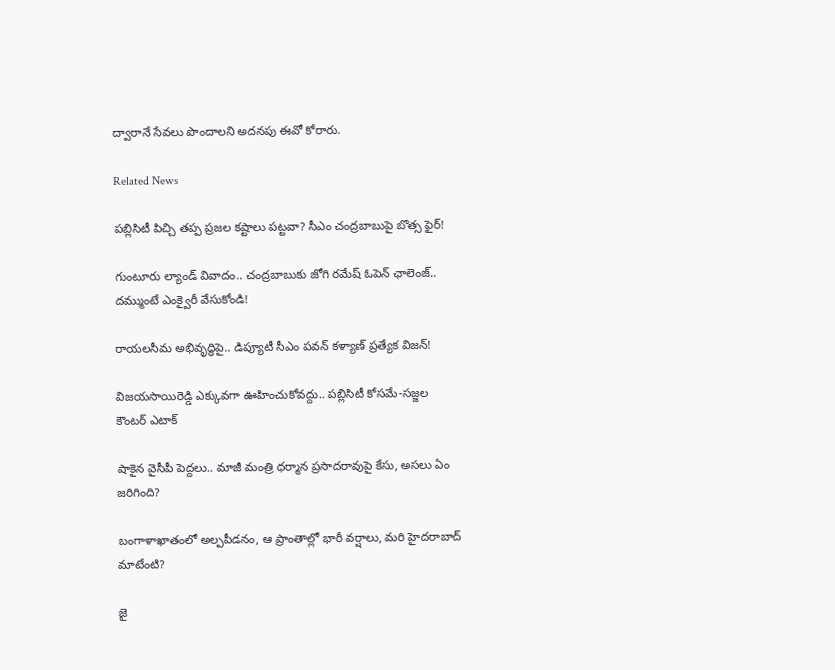ద్వారానే సేవలు పొందాలని అదనపు ఈవో కోరారు.

Related News

పబ్లిసిటీ పిచ్చి తప్ప ప్రజల కష్టాలు పట్టవా? సీఎం చంద్రబాబుపై బొత్స ఫైర్!

గుంటూరు ల్యాండ్ వివాదం.. చంద్రబాబుకు జోగి రమేష్ ఓపెన్ ఛాలెంజ్.. దమ్ముంటే ఎంక్వైరీ వేసుకోండి!

రాయలసీమ అభివృద్ధిపై.. డిప్యూటీ సీఎం పవన్ కళ్యాణ్ ప్రత్యేక విజన్!

విజయసాయిరెడ్డి ఎక్కువగా ఊహించుకోవద్దు.. పబ్లిసిటీ కోసమే-సజ్జల కౌంటర్ ఎటాక్

షాకైన వైసీపీ పెద్దలు.. మాజీ మంత్రి ధర్మాన ప్రసాదరావుపై కేసు, అసలు ఏం జరిగింది?

బంగాళాఖాతంలో అల్పపీడనం, ఆ ప్రాంతాల్లో భారీ వర్షాలు, మరి హైదరాబాద్ మాటేంటి?

జై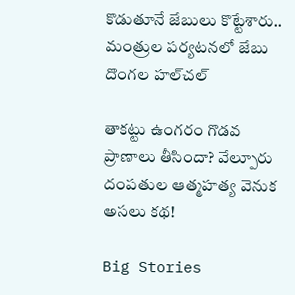కొడుతూనే జేబులు కొట్టేశారు.. మంత్రుల పర్యటనలో జేబు దొంగల హల్‌చల్

తాకట్టు ఉంగరం గొడవ ప్రాణాలు తీసిందా? వేల్పూరు దంపతుల ఆత్మహత్య వెనుక అసలు కథ!

Big Stories